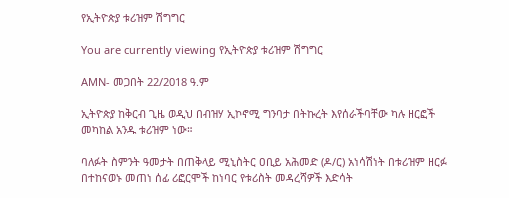የኢትዮጵያ ቱሪዝም ሽግግር

You are currently viewing የኢትዮጵያ ቱሪዝም ሽግግር

AMN- መጋበት 22/2018 ዓ.ም

ኢትዮጵያ ከቅርብ ጊዜ ወዲህ በብዝሃ ኢኮኖሚ ግንባታ በትኩረት እየሰራችባቸው ካሉ ዘርፎች መካከል አንዱ ቱሪዝም ነው።

ባለፉት ስምንት ዓመታት በጠቅላይ ሚኒስትር ዐቢይ አሕመድ (ዶ/ር) አነሳሽነት በቱሪዝም ዘርፉ በተከናወኑ መጠነ ሰፊ ሪፎርሞች ከነባር የቱሪስት መዳረሻዎች እድሳት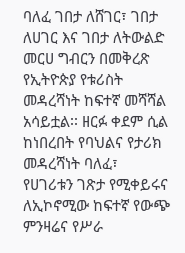ባለፈ ገበታ ለሸገር፣ ገበታ ለሀገር እና ገበታ ለትውልድ መርሀ ግብርን በመቅረጽ የኢትዮጵያ የቱሪስት መዳረሻነት ከፍተኛ መሻሻል አሳይቷል፡፡ ዘርፉ ቀደም ሲል ከነበረበት የባህልና የታሪክ መዳረሻነት ባለፈ፣ የሀገሪቱን ገጽታ የሚቀይሩና ለኢኮኖሚው ከፍተኛ የውጭ ምንዛሬና የሥራ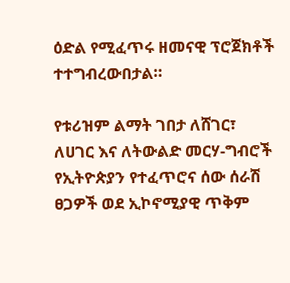ዕድል የሚፈጥሩ ዘመናዊ ፕሮጀክቶች ተተግብረውበታል።

የቱሪዝም ልማት ገበታ ለሸገር፣ ለሀገር እና ለትውልድ መርሃ-ግብሮች የኢትዮጵያን የተፈጥሮና ሰው ሰራሽ ፀጋዎች ወደ ኢኮኖሚያዊ ጥቅም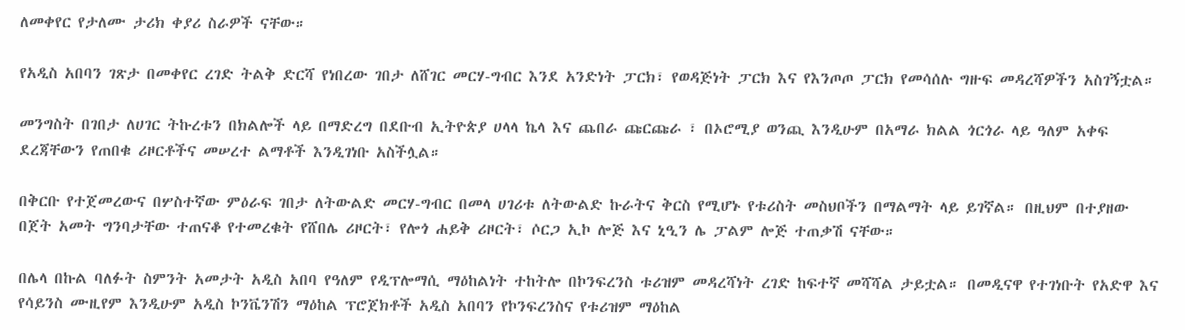ለመቀየር የታለሙ ታሪክ ቀያሪ ስራዎች ናቸው።

የአዲስ አበባን ገጽታ በመቀየር ረገድ ትልቅ ድርሻ የነበረው ገበታ ለሸገር መርሃ-ግብር እንደ አንድነት ፓርክ፣ የወዳጅነት ፓርክ እና የእንጦጦ ፓርክ የመሳሰሉ ግዙፍ መዳረሻዎችን አስገኝቷል።

መንግስት በገበታ ለሀገር ትኩረቱን በክልሎች ላይ በማድረግ በደቡብ ኢትዮጵያ ሀላላ ኬላ እና ጨበራ ጩርጩራ ፣ በኦሮሚያ ወንጪ እንዲሁም በአማራ ክልል ጎርጎራ ላይ ዓለም አቀፍ ደረጃቸውን የጠበቁ ሪዞርቶችና መሠረተ ልማቶች እንዲገነቡ አስችሏል።

በቅርቡ የተጀመረውና በሦስተኛው ምዕራፍ ገበታ ለትውልድ መርሃ-ግብር በመላ ሀገሪቱ ለትውልድ ኩራትና ቅርስ የሚሆኑ የቱሪስት መስህቦችን በማልማት ላይ ይገኛል። በዚህም በተያዘው በጀት አመት ግንባታቸው ተጠናቆ የተመረቁት የሸበሌ ሪዞርት፣ የሎጎ ሐይቅ ሪዞርት፣ ሶርጋ ኢኮ ሎጅ እና ኒዒን ሌ ፓልም ሎጅ ተጠቃሽ ናቸው።

በሌላ በኩል ባለፉት ስምንት አመታት አዲስ አበባ የዓለም የዲፕሎማሲ ማዕከልነት ተከትሎ በኮንፍረንስ ቱሪዝም መዳረሻነት ረገድ ከፍተኛ መሻሻል ታይቷል። በመዲናዋ የተገነቡት የአድዋ እና የሳይንስ ሙዚየም እንዲሁም አዲስ ኮንቬንሽን ማዕከል ፕሮጀክቶች አዲስ አበባን የኮንፍረንስና የቱሪዝም ማዕከል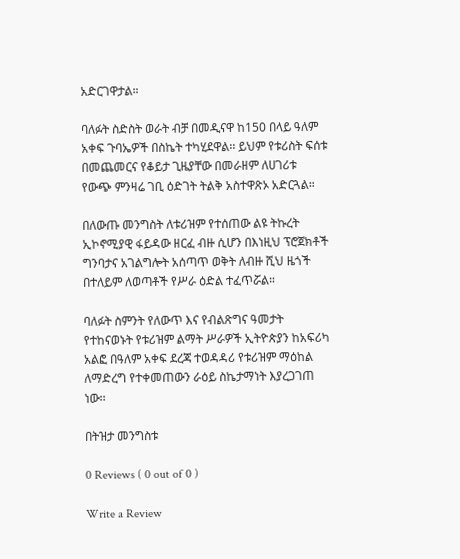አድርገዋታል።

ባለፉት ስድስት ወራት ብቻ በመዲናዋ ከ150 በላይ ዓለም አቀፍ ጉባኤዎች በስኬት ተካሂደዋል፡፡ ይህም የቱሪስት ፍሰቱ በመጨመርና የቆይታ ጊዜያቸው በመራዘም ለሀገሪቱ የውጭ ምንዛሬ ገቢ ዕድገት ትልቅ አስተዋጽኦ አድርጓል።

በለውጡ መንግስት ለቱሪዝም የተሰጠው ልዩ ትኩረት ኢኮኖሚያዊ ፋይዳው ዘርፈ ብዙ ሲሆን በእነዚህ ፕሮጀክቶች ግንባታና አገልግሎት አሰጣጥ ወቅት ለብዙ ሺህ ዜጎች በተለይም ለወጣቶች የሥራ ዕድል ተፈጥሯል።

ባለፉት ስምንት የለውጥ እና የብልጽግና ዓመታት የተከናወኑት የቱሪዝም ልማት ሥራዎች ኢትዮጵያን ከአፍሪካ አልፎ በዓለም አቀፍ ደረጃ ተወዳዳሪ የቱሪዝም ማዕከል ለማድረግ የተቀመጠውን ራዕይ ስኬታማነት እያረጋገጠ ነው፡፡

በትዝታ መንግስቱ

0 Reviews ( 0 out of 0 )

Write a Review